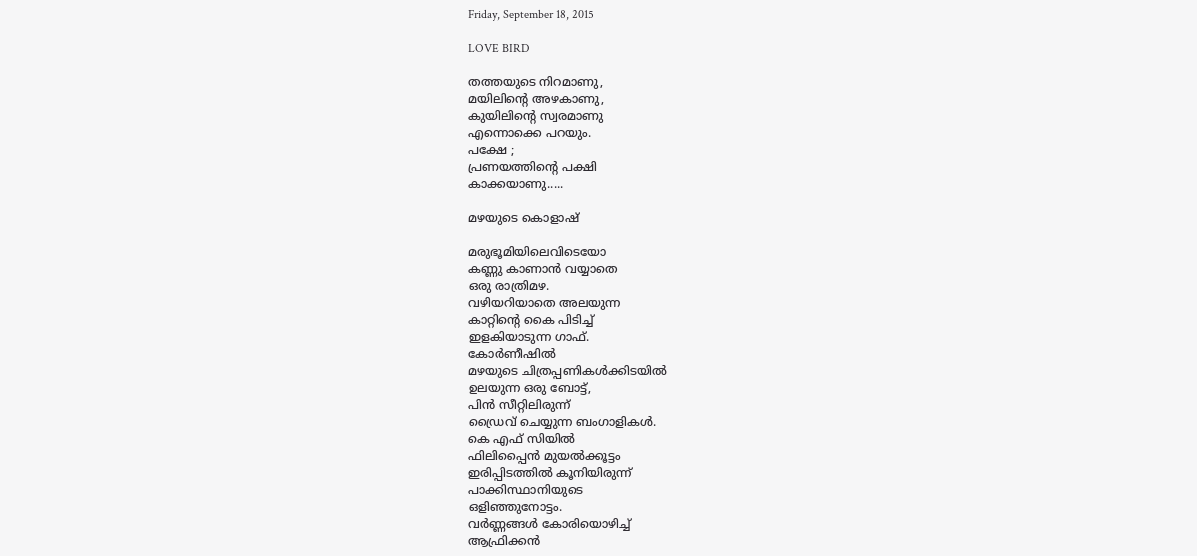Friday, September 18, 2015

LOVE BIRD

തത്തയുടെ നിറമാണു,
മയിലിന്റെ അഴകാണു,
കുയിലിന്റെ സ്വരമാണു
എന്നൊക്കെ പറയും.
പക്ഷേ ;
പ്രണയത്തിന്റെ പക്ഷി
കാക്കയാണു.....

മഴയുടെ കൊളാഷ്

മരുഭൂമിയിലെവിടെയോ
കണ്ണു കാണാൻ വയ്യാതെ
ഒരു രാത്രിമഴ.
വഴിയറിയാതെ അലയുന്ന
കാറ്റിന്റെ കൈ പിടിച്ച്
ഇളകിയാടുന്ന ഗാഫ്.
കോർണീഷിൽ
മഴയുടെ ചിത്രപ്പണികൾക്കിടയിൽ
ഉലയുന്ന ഒരു ബോട്ട്,
പിൻ സീറ്റിലിരുന്ന്
ഡ്രൈവ് ചെയ്യുന്ന ബംഗാളികൾ.
കെ എഫ് സിയിൽ
ഫിലിപ്പൈൻ മുയൽക്കൂട്ടം
ഇരിപ്പിടത്തിൽ കൂനിയിരുന്ന്
പാക്കിസ്ഥാനിയുടെ
ഒളിഞ്ഞുനോട്ടം.
വർണ്ണങ്ങൾ കോരിയൊഴിച്ച്
ആഫ്രിക്കൻ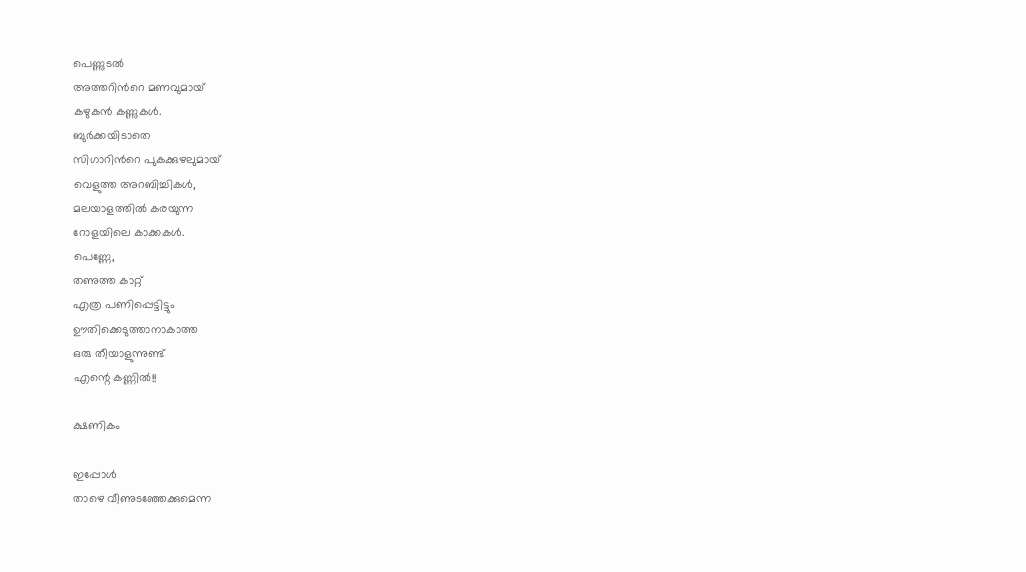പെണ്ണുടൽ
അത്തറിന്‍റെ മണവുമായ്
കഴുകൻ കണ്ണുകൾ.
ബുർക്കയിടാതെ
സിഗാറിന്‍റെ പുകക്കുഴലുമായ്
വെളുത്ത അറബിച്ചികൾ,
മലയാളത്തിൽ കരയുന്ന
റോളയിലെ കാക്കകൾ.
പെണ്ണേ,
തണുത്ത കാറ്റ്
എത്ര പണിപ്പെട്ടിട്ടും
ഊതിക്കെടുത്താനാകാത്ത
ഒരു തീയാളുന്നുണ്ട്
എന്റെ കണ്ണിൽ!!

ക്ഷണികം

ഇപ്പോൾ
താഴെ വീണുടഞ്ഞേക്കുമെന്ന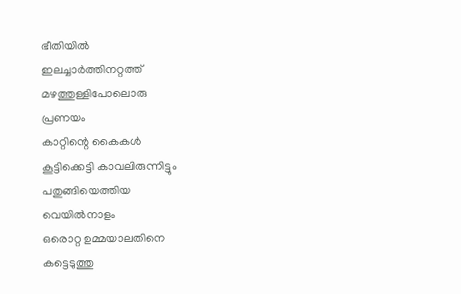ഭീതിയിൽ
ഇലച്ചാർത്തിനറ്റത്ത്
മഴത്തുള്ളിപോലൊരു
പ്രണയം
കാറ്റിന്റെ കൈകൾ
കൂട്ടിക്കെട്ടി കാവലിരുന്നിട്ടും
പതുങ്ങിയെത്തിയ
വെയിൽനാളം
ഒരൊറ്റ ഉമ്മയാലതിനെ
കട്ടെടുത്തു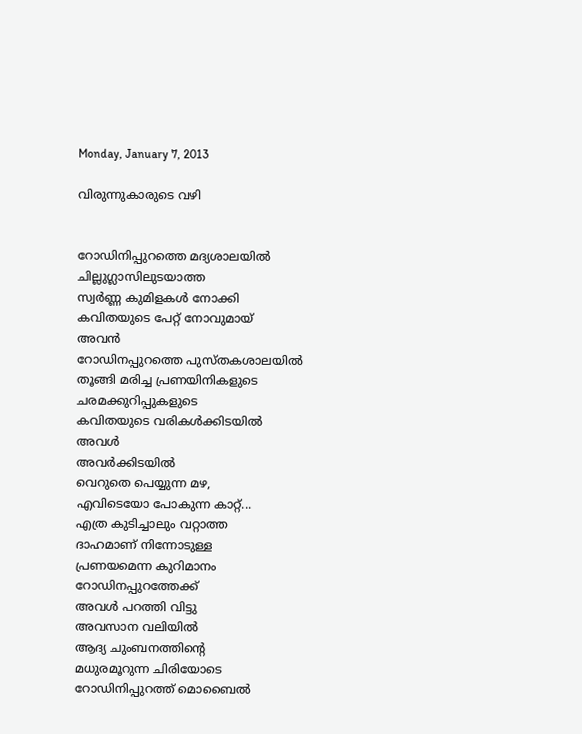Monday, January 7, 2013

വിരുന്നുകാരുടെ വഴി


റോഡിനിപ്പുറത്തെ മദ്യശാലയിൽ
ചില്ലുഗ്ലാസിലുടയാത്ത
സ്വർണ്ണ കുമിളകൾ നോക്കി
കവിതയുടെ പേറ്റ് നോവുമായ്
അവൻ
റോഡിനപ്പുറത്തെ പുസ്തകശാലയിൽ
തൂങ്ങി മരിച്ച പ്രണയിനികളുടെ
ചരമക്കുറിപ്പുകളുടെ
കവിതയുടെ വരികൾക്കിടയിൽ
അവൾ
അവർക്കിടയിൽ
വെറുതെ പെയ്യുന്ന മഴ,
എവിടെയോ പോകുന്ന കാറ്റ്...
എത്ര കുടിച്ചാലും വറ്റാത്ത
ദാഹമാണ് നിന്നോടുള്ള
പ്രണയമെന്ന കുറിമാനം
റോഡിനപ്പുറത്തേക്ക്
അവൾ പറത്തി വിട്ടു
അവസാന വലിയിൽ
ആദ്യ ചുംബനത്തിന്റെ
മധുരമൂറുന്ന ചിരിയോടെ
റോഡിനിപ്പുറത്ത് മൊബൈൽ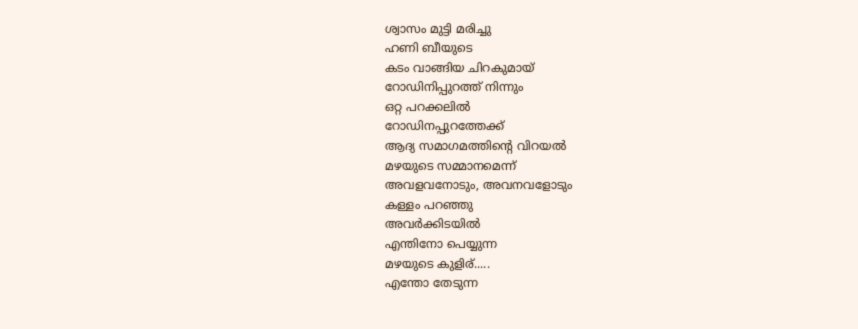ശ്വാസം മുട്ടി മരിച്ചു
ഹണി ബീയുടെ
കടം വാങ്ങിയ ചിറകുമായ്
റോഡിനിപ്പുറത്ത് നിന്നും
ഒറ്റ പറക്കലിൽ
റോഡിനപ്പുറത്തേക്ക്
ആദ്യ സമാഗമത്തിന്റെ വിറയൽ
മഴയുടെ സമ്മാനമെന്ന്
അവളവനോടും, അവനവളോടും
കള്ളം പറഞ്ഞു
അവർക്കിടയിൽ
എന്തിനോ പെയ്യുന്ന
മഴയുടെ കുളിര്.....
എന്തോ തേടുന്ന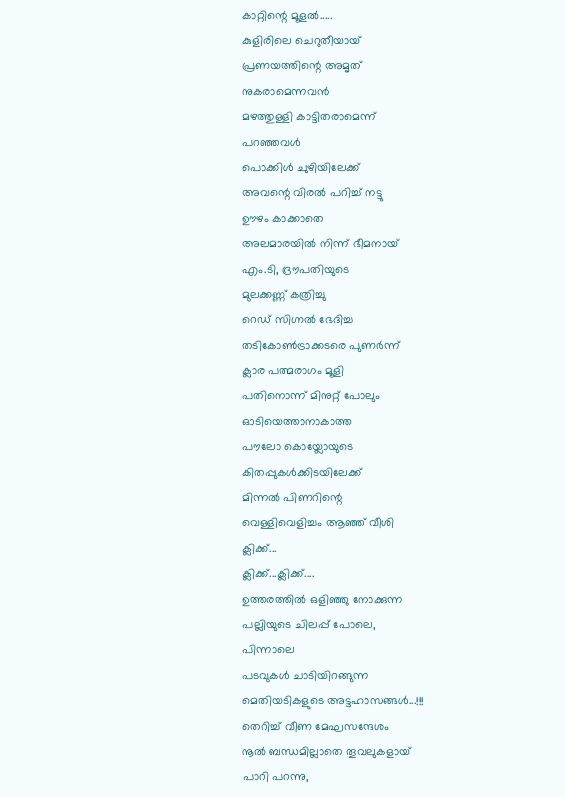കാറ്റിന്റെ മൂളൽ.....
കുളിരിലെ ചെറുതീയായ്
പ്രണയത്തിന്റെ അമൃത്
നുകരാമെന്നവൻ
മഴത്തുള്ളി കാട്ടിതരാമെന്ന്
പറഞ്ഞവൾ
പൊക്കിൾ ചുഴിയിലേക്ക്
അവന്റെ വിരൽ പറിച്ച് നട്ടു
ഊഴം കാക്കാതെ
അലമാരയിൽ നിന്ന് ഭീമനായ്
എം.ടി, ദ്രൗപതിയുടെ
മുലക്കണ്ണ് കത്രിച്ചു
റെഡ് സിഗ്നൽ ഭേദിച്ച
തടികോൺട്രാക്കടരെ പുണർന്ന്
ക്ലാര പത്മരാഗം മൂളി
പതിനൊന്ന് മിനുറ്റ് പോലും
ഓടിയെത്താനാകാത്ത
പൗലോ കൊയ്ലോയുടെ
കിതപ്പുകൾക്കിടയിലേക്ക്
മിന്നൽ പിണറിന്റെ
വെള്ളിവെളിച്ചം ആഞ്ഞ് വീശി
ക്ലിക്ക്...
ക്ലിക്ക്...ക്ലിക്ക്....
ഉത്തരത്തിൽ ഒളിഞ്ഞു നോക്കുന്ന
പല്ലിയുടെ ചിലപ്പ് പോലെ,
പിന്നാലെ
പടവുകൾ ചാടിയിറങ്ങുന്ന
മെതിയടികളുടെ അട്ടഹാസങ്ങൾ...!!!
തെറിച്ച് വീണ മേഘസന്ദേശം
നൂൽ ബന്ധമില്ലാതെ തൂവലുകളായ്
പാറി പറന്നു,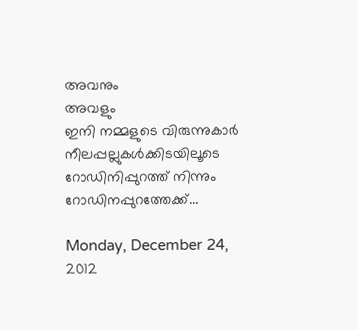അവനും
അവളും
ഇനി നമ്മളുടെ വിരുന്നുകാർ
നീലപ്പല്ലുകൾക്കിടയിലൂടെ
റോഡിനിപ്പുറത്ത് നിന്നും
റോഡിനപ്പുറത്തേക്ക്...

Monday, December 24, 2012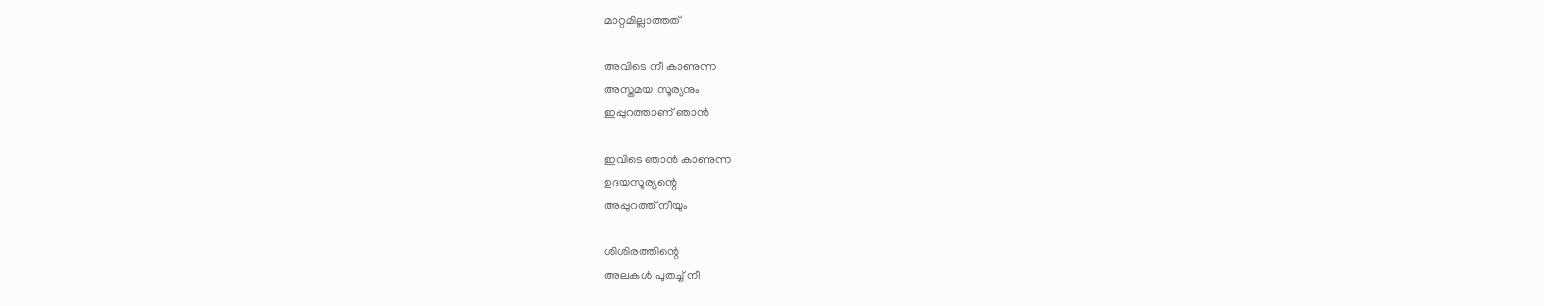മാറ്റമില്ലാത്തത്

അവിടെ നീ കാണുന്ന
അസ്തമയ സൂര്യനും
ഇപ്പുറത്താണ് ഞാൻ

ഇവിടെ ഞാൻ കാണുന്ന
ഉദയസൂര്യന്റെ
അപ്പുറത്ത് നീയും

ശിശിരത്തിന്റെ
അലകൾ പുതച്ച് നീ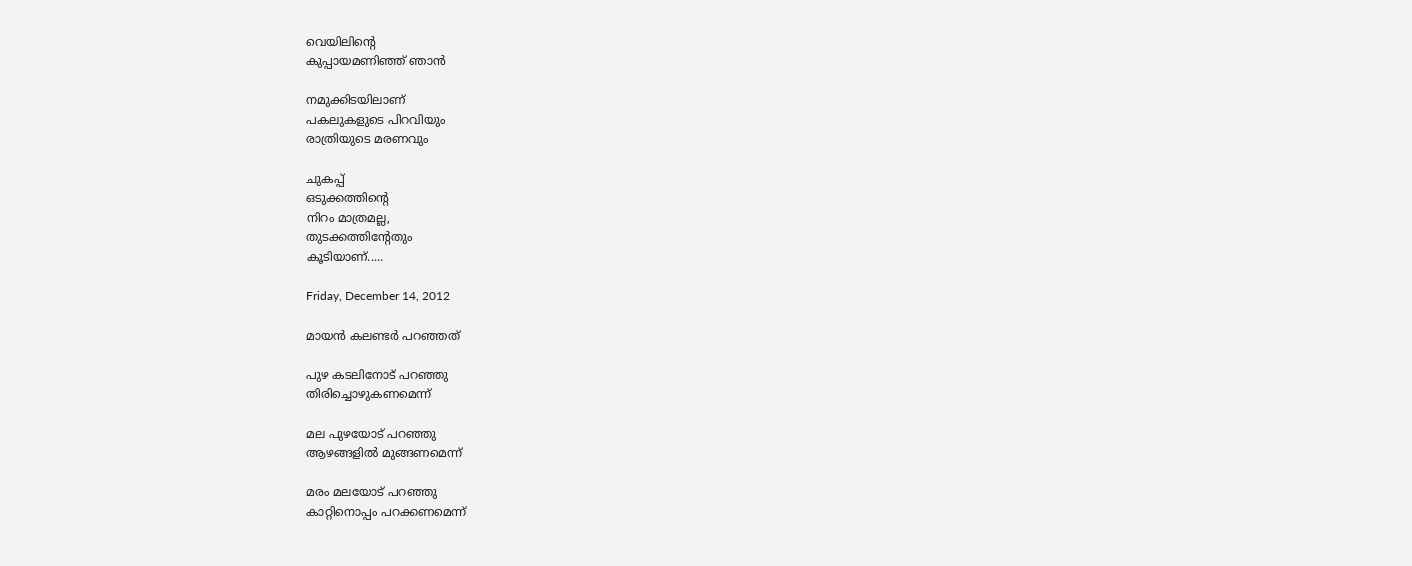വെയിലിന്റെ
കുപ്പായമണിഞ്ഞ് ഞാൻ

നമുക്കിടയിലാണ്‌
പകലുകളുടെ പിറവിയും
രാത്രിയുടെ മരണവും

ചുകപ്പ്
ഒടുക്കത്തിന്റെ
നിറം മാത്രമല്ല,
തുടക്കത്തിന്റേതും
കൂടിയാണ്.....

Friday, December 14, 2012

മായൻ കലണ്ടർ പറഞ്ഞത്

പുഴ കടലിനോട് പറഞ്ഞു
തിരിച്ചൊഴുകണമെന്ന്

മല പുഴയോട് പറഞ്ഞു
ആഴങ്ങളിൽ മുങ്ങണമെന്ന്

മരം മലയോട് പറഞ്ഞു
കാറ്റിനൊപ്പം പറക്കണമെന്ന്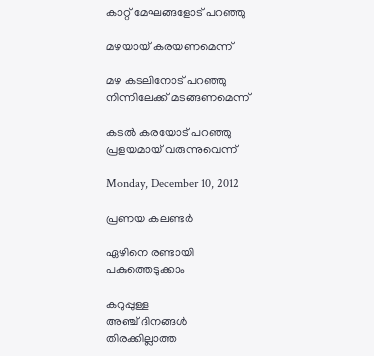കാറ്റ് മേഘങ്ങളോട് പറഞ്ഞു

മഴയായ് കരയണമെന്ന്

മഴ കടലിനോട് പറഞ്ഞു
നിന്നിലേക്ക് മടങ്ങണമെന്ന്

കടൽ കരയോട് പറഞ്ഞു
പ്രളയമായ് വരുന്നുവെന്ന്

Monday, December 10, 2012

പ്രണയ കലണ്ടർ

ഏഴിനെ രണ്ടായി
പകുത്തെടുക്കാം

കറുപ്പുള്ള
അഞ്ച് ദിനങ്ങൾ
തിരക്കില്ലാത്ത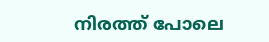നിരത്ത് പോലെ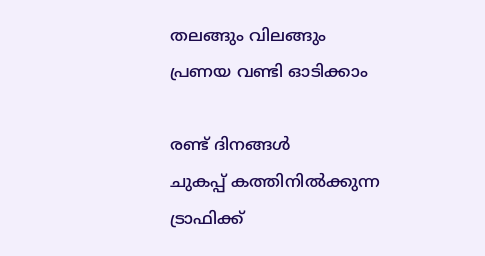തലങ്ങും വിലങ്ങും
പ്രണയ വണ്ടി ഓടിക്കാം

രണ്ട് ദിനങ്ങൾ
ചുകപ്പ് കത്തിനിൽക്കുന്ന
ട്രാഫിക്ക്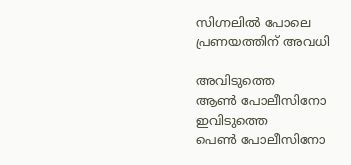സിഗ്നലിൽ പോലെ
പ്രണയത്തിന് അവധി

അവിടുത്തെ
ആൺ പോലീസിനോ
ഇവിടുത്തെ
പെൺ പോലീസിനോ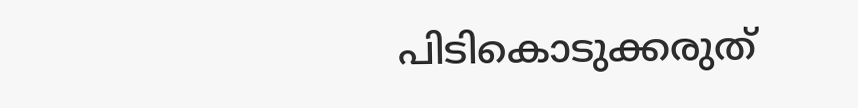പിടികൊടുക്കരുത്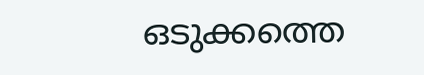ഒടുക്കത്തെ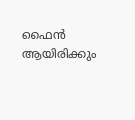ഫൈൻ ആയിരിക്കും